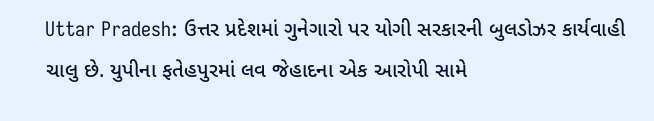Uttar Pradesh: ઉત્તર પ્રદેશમાં ગુનેગારો પર યોગી સરકારની બુલડોઝર કાર્યવાહી ચાલુ છે. યુપીના ફતેહપુરમાં લવ જેહાદના એક આરોપી સામે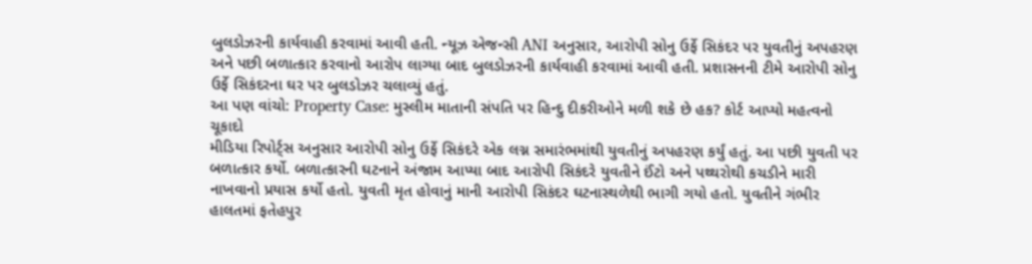બુલડોઝરની કાર્યવાહી કરવામાં આવી હતી. ન્યૂઝ એજન્સી ANI અનુસાર, આરોપી સોનુ ઉર્ફે સિકંદર પર યુવતીનું અપહરણ અને પછી બળાત્કાર કરવાનો આરોપ લાગ્યા બાદ બુલડોઝરની કાર્યવાહી કરવામાં આવી હતી. પ્રશાસનની ટીમે આરોપી સોનુ ઉર્ફે સિકંદરના ઘર પર બુલડોઝર ચલાવ્યું હતું.
આ પણ વાંચો: Property Case: મુસ્લીમ માતાની સંપતિ પર હિન્દુ દીકરીઓને મળી શકે છે હક? કોર્ટ આપ્યો મહત્વનો ચૂકાદો
મીડિયા રિપોર્ટ્સ અનુસાર આરોપી સોનુ ઉર્ફે સિકંદરે એક લગ્ન સમારંભમાંથી યુવતીનું અપહરણ કર્યું હતું. આ પછી યુવતી પર બળાત્કાર કર્યો. બળાત્કારની ઘટનાને અંજામ આપ્યા બાદ આરોપી સિકંદરે યુવતીને ઈંટો અને પથ્થરોથી કચડીને મારી નાખવાનો પ્રયાસ કર્યો હતો. યુવતી મૃત હોવાનું માની આરોપી સિકંદર ઘટનાસ્થળેથી ભાગી ગયો હતો. યુવતીને ગંભીર હાલતમાં ફતેહપુર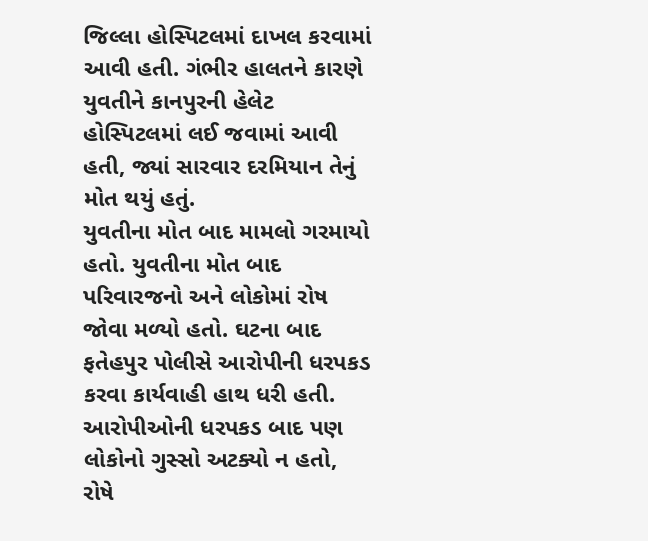જિલ્લા હોસ્પિટલમાં દાખલ કરવામાં આવી હતી. ગંભીર હાલતને કારણે યુવતીને કાનપુરની હેલેટ હોસ્પિટલમાં લઈ જવામાં આવી હતી, જ્યાં સારવાર દરમિયાન તેનું મોત થયું હતું.
યુવતીના મોત બાદ મામલો ગરમાયો હતો. યુવતીના મોત બાદ પરિવારજનો અને લોકોમાં રોષ જોવા મળ્યો હતો. ઘટના બાદ ફતેહપુર પોલીસે આરોપીની ધરપકડ કરવા કાર્યવાહી હાથ ધરી હતી. આરોપીઓની ધરપકડ બાદ પણ લોકોનો ગુસ્સો અટક્યો ન હતો, રોષે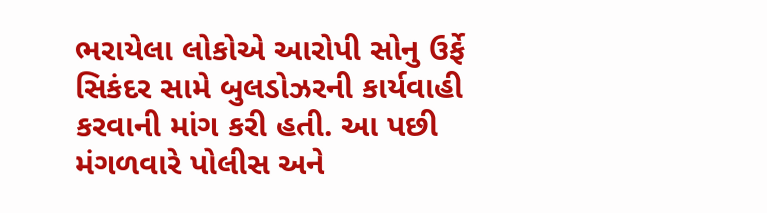ભરાયેલા લોકોએ આરોપી સોનુ ઉર્ફે સિકંદર સામે બુલડોઝરની કાર્યવાહી કરવાની માંગ કરી હતી. આ પછી મંગળવારે પોલીસ અને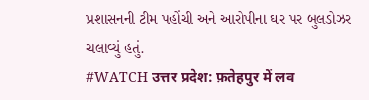પ્રશાસનની ટીમ પહોંચી અને આરોપીના ઘર પર બુલડોઝર ચલાવ્યું હતું.
#WATCH उत्तर प्रदेश: फ़तेहपुर में लव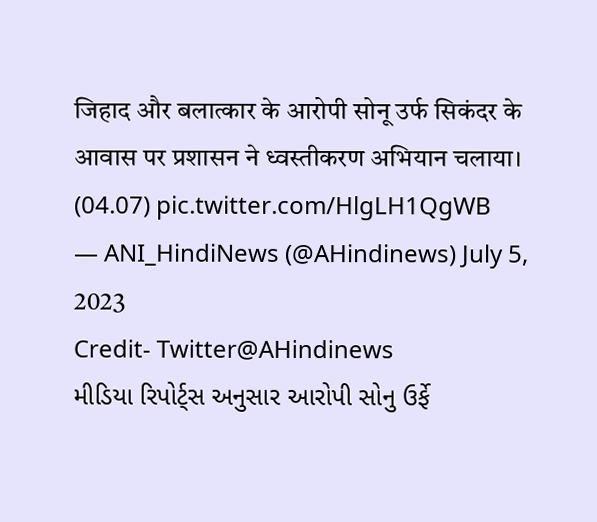जिहाद और बलात्कार के आरोपी सोनू उर्फ सिकंदर के आवास पर प्रशासन ने ध्वस्तीकरण अभियान चलाया। (04.07) pic.twitter.com/HlgLH1QgWB
— ANI_HindiNews (@AHindinews) July 5, 2023
Credit- Twitter@AHindinews
મીડિયા રિપોર્ટ્સ અનુસાર આરોપી સોનુ ઉર્ફે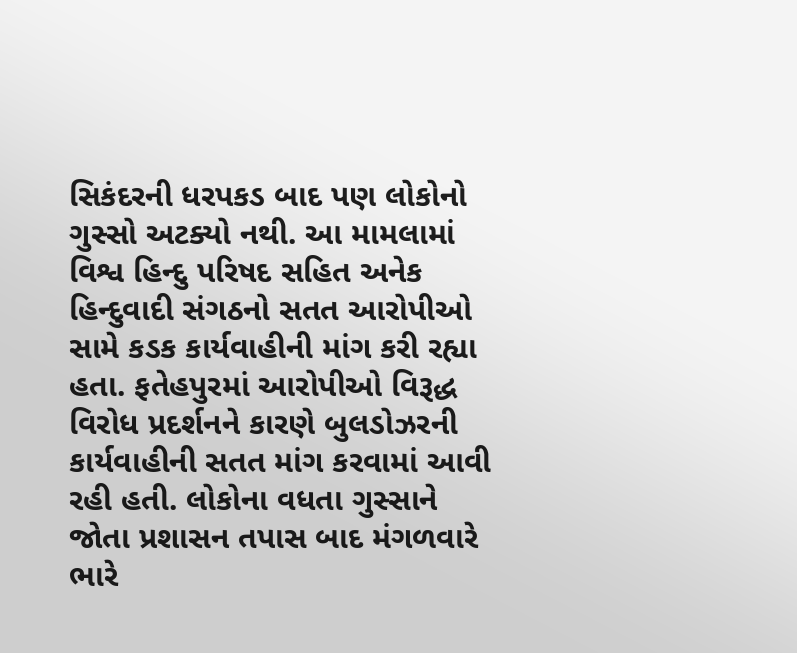સિકંદરની ધરપકડ બાદ પણ લોકોનો ગુસ્સો અટક્યો નથી. આ મામલામાં વિશ્વ હિન્દુ પરિષદ સહિત અનેક હિન્દુવાદી સંગઠનો સતત આરોપીઓ સામે કડક કાર્યવાહીની માંગ કરી રહ્યા હતા. ફતેહપુરમાં આરોપીઓ વિરૂદ્ધ વિરોધ પ્રદર્શનને કારણે બુલડોઝરની કાર્યવાહીની સતત માંગ કરવામાં આવી રહી હતી. લોકોના વધતા ગુસ્સાને જોતા પ્રશાસન તપાસ બાદ મંગળવારે ભારે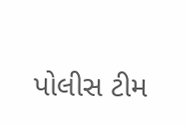પોલીસ ટીમ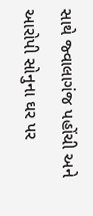સાથે જ્વાલાગંજ પહોંચી અને આરોપી સોનુના ઘર પર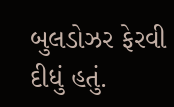બુલડોઝર ફેરવી દીધું હતું.